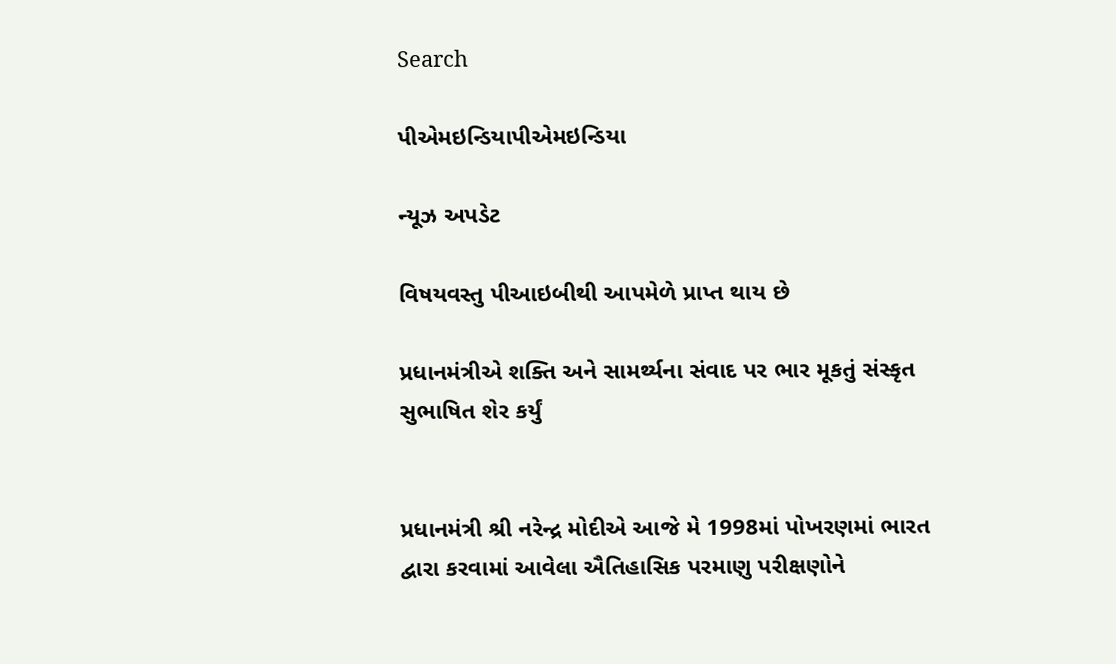Search

પીએમઇન્ડિયાપીએમઇન્ડિયા

ન્યૂઝ અપડેટ

વિષયવસ્તુ પીઆઇબીથી આપમેળે પ્રાપ્ત થાય છે

પ્રધાનમંત્રીએ શક્તિ અને સામર્થ્યના સંવાદ પર ભાર મૂકતું સંસ્કૃત સુભાષિત શેર કર્યું


પ્રધાનમંત્રી શ્રી નરેન્દ્ર મોદીએ આજે મે 1998માં પોખરણમાં ભારત દ્વારા કરવામાં આવેલા ઐતિહાસિક પરમાણુ પરીક્ષણોને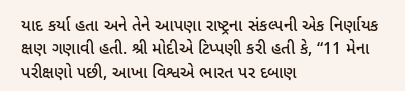યાદ કર્યા હતા અને તેને આપણા રાષ્ટ્રના સંકલ્પની એક નિર્ણાયક ક્ષણ ગણાવી હતી. શ્રી મોદીએ ટિપ્પણી કરી હતી કે, “11 મેના પરીક્ષણો પછી, આખા વિશ્વએ ભારત પર દબાણ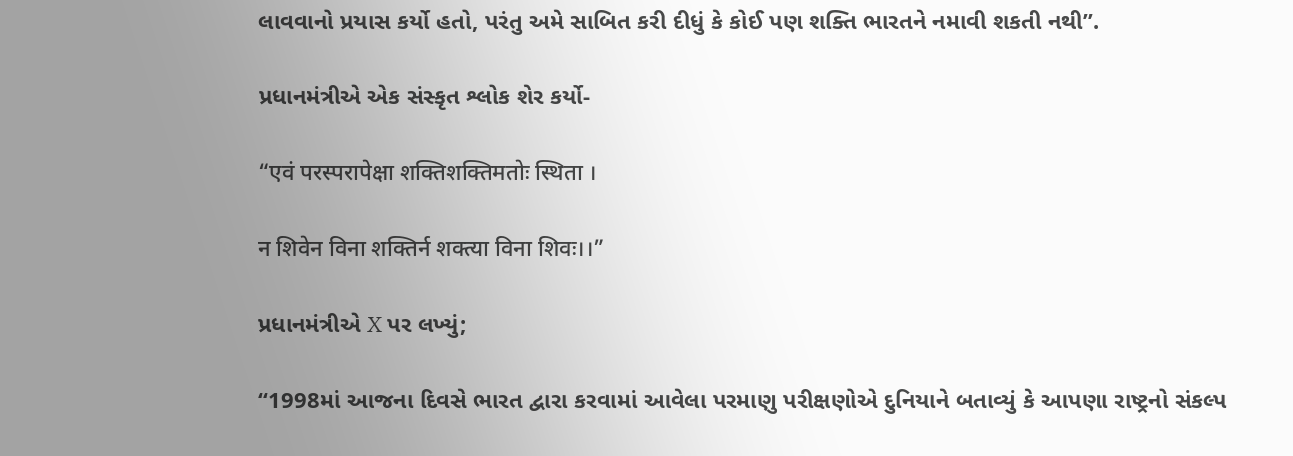લાવવાનો પ્રયાસ કર્યો હતો, પરંતુ અમે સાબિત કરી દીધું કે કોઈ પણ શક્તિ ભારતને નમાવી શકતી નથી”.

પ્રધાનમંત્રીએ એક સંસ્કૃત શ્લોક શેર કર્યો-

“एवं परस्परापेक्षा शक्तिशक्तिमतोः स्थिता ।

न शिवेन विना शक्तिर्न शक्त्या विना शिवः।।”

પ્રધાનમંત્રીએ X પર લખ્યું;

“1998માં આજના દિવસે ભારત દ્વારા કરવામાં આવેલા પરમાણુ પરીક્ષણોએ દુનિયાને બતાવ્યું કે આપણા રાષ્ટ્રનો સંકલ્પ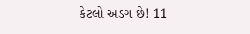કેટલો અડગ છે! 11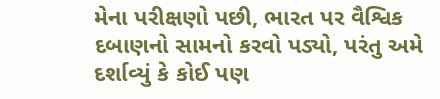મેના પરીક્ષણો પછી, ભારત પર વૈશ્વિક દબાણનો સામનો કરવો પડ્યો, પરંતુ અમે દર્શાવ્યું કે કોઈ પણ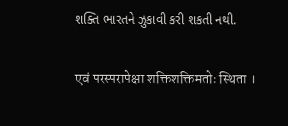શક્તિ ભારતને ઝુકાવી કરી શકતી નથી.

एवं परस्परापेक्षा शक्तिशक्तिमतोः स्थिता ।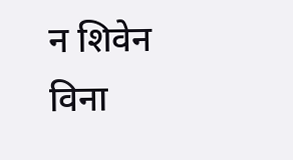न शिवेन विना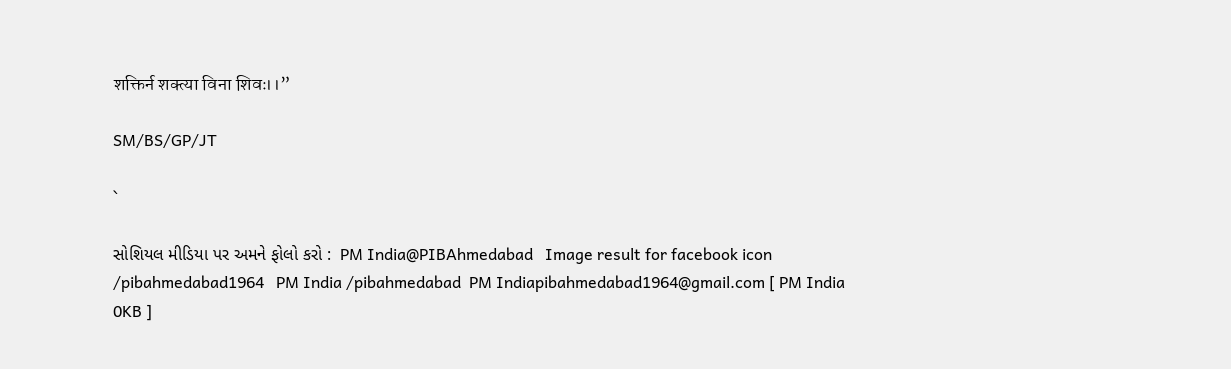शक्तिर्न शक्त्या विना शिवः।।”

SM/BS/GP/JT

`

સોશિયલ મીડિયા પર અમને ફોલો કરો :  PM India@PIBAhmedabad   Image result for facebook icon /pibahmedabad1964   PM India /pibahmedabad  PM Indiapibahmedabad1964@gmail.com [ PM India 0KB ]